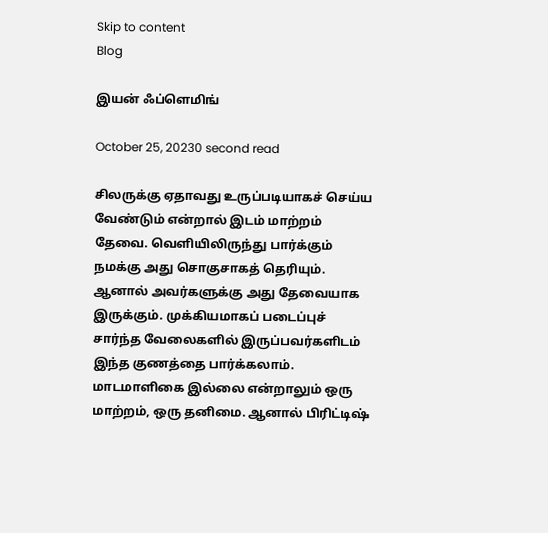Skip to content
Blog

இயன் ஃப்ளெமிங்

October 25, 20230 second read

சிலருக்கு ஏதாவது உருப்படியாகச் செய்ய வேண்டும் என்றால் இடம் மாற்றம் தேவை. வெளியிலிருந்து பார்க்கும் நமக்கு அது சொகுசாகத் தெரியும். ஆனால் அவர்களுக்கு அது தேவையாக இருக்கும். முக்கியமாகப் படைப்புச் சார்ந்த வேலைகளில் இருப்பவர்களிடம் இந்த குணத்தை பார்க்கலாம். மாடமாளிகை இல்லை என்றாலும் ஒரு மாற்றம், ஒரு தனிமை. ஆனால் பிரிட்டிஷ்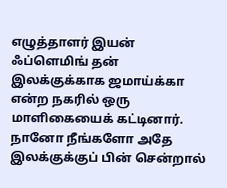எழுத்தாளர் இயன் ஃப்ளெமிங் தன் இலக்குக்காக ஜமாய்க்கா என்ற நகரில் ஒரு மாளிகையைக் கட்டினார். நானோ நீங்களோ அதே இலக்குக்குப் பின் சென்றால்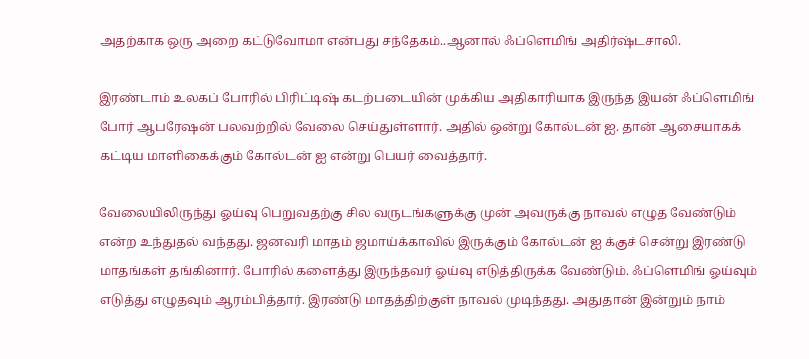அதற்காக ஒரு அறை கட்டுவோமா என்பது சந்தேகம்..ஆனால் ஃப்ளெமிங் அதிர்ஷ்டசாலி.

இரண்டாம் உலகப் போரில் பிரிட்டிஷ் கடற்படையின் முக்கிய அதிகாரியாக இருந்த இயன் ஃப்ளெமிங் போர் ஆபரேஷன் பலவற்றில் வேலை செய்துள்ளார். அதில் ஒன்று கோல்டன் ஐ. தான் ஆசையாகக் கட்டிய மாளிகைக்கும் கோல்டன் ஐ என்று பெயர் வைத்தார்.

வேலையிலிருந்து ஓய்வு பெறுவதற்கு சில வருடங்களுக்கு முன் அவருக்கு நாவல் எழுத வேண்டும் என்ற உந்துதல் வந்தது. ஜனவரி மாதம் ஜமாய்க்காவில் இருக்கும் கோல்டன் ஐ க்குச் சென்று இரண்டு மாதங்கள் தங்கினார். போரில் களைத்து இருந்தவர் ஓய்வு எடுத்திருக்க வேண்டும். ஃப்ளெமிங் ஓய்வும் எடுத்து எழுதவும் ஆரம்பித்தார். இரண்டு மாதத்திற்குள் நாவல் முடிந்தது. அதுதான் இன்றும் நாம்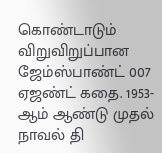கொண்டாடும் விறுவிறுப்பான ஜேம்ஸ்பாண்ட் 007 ஏஜண்ட் கதை. 1953-ஆம் ஆண்டு முதல் நாவல் தி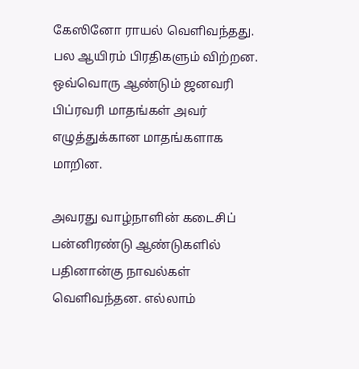கேஸினோ ராயல் வெளிவந்தது. பல ஆயிரம் பிரதிகளும் விற்றன. ஒவ்வொரு ஆண்டும் ஜனவரி பிப்ரவரி மாதங்கள் அவர் எழுத்துக்கான மாதங்களாக மாறின.

அவரது வாழ்நாளின் கடைசிப் பன்னிரண்டு ஆண்டுகளில் பதினான்கு நாவல்கள் வெளிவந்தன. எல்லாம்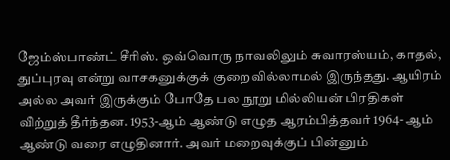ஜேம்ஸ்பாண்ட் சீரிஸ். ஒவ்வொரு நாவலிலும் சுவாரஸ்யம், காதல், துப்புரவு என்று வாசகனுக்குக் குறைவில்லாமல் இருந்தது. ஆயிரம் அல்ல அவர் இருக்கும் போதே பல நூறு மில்லியன் பிரதிகள் வி̀ற்றுத் தீர்ந்தன. 1953-ஆம் ஆண்டு எழுத ஆரம்பித்தவர் 1964- ஆம் ஆண்டு வரை எழுதினார். அவர் மறைவுக்குப் பின்னும்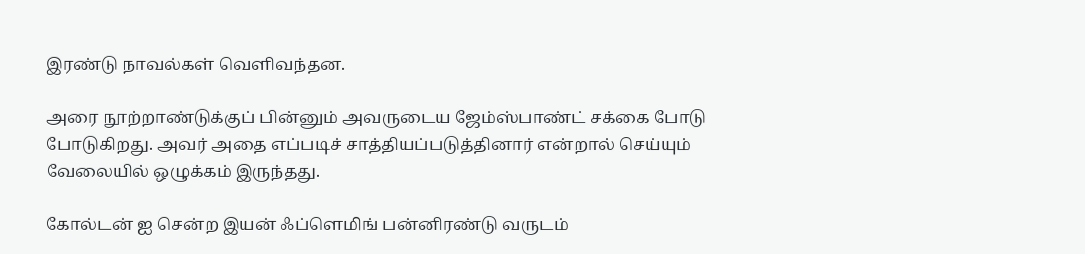இரண்டு நாவல்கள் வெளிவந்தன.

அரை நூற்றாண்டுக்குப் பின்னும் அவருடைய ஜேம்ஸ்பாண்ட் சக்கை போடு போடுகிறது. அவர் அதை எப்படிச் சாத்தியப்படுத்தினார் என்றால் செய்யும் வேலையில் ஒழுக்கம் இருந்தது.

கோல்டன் ஐ சென்ற இயன் ஃப்ளெமிங் பன்னிரண்டு வருடம்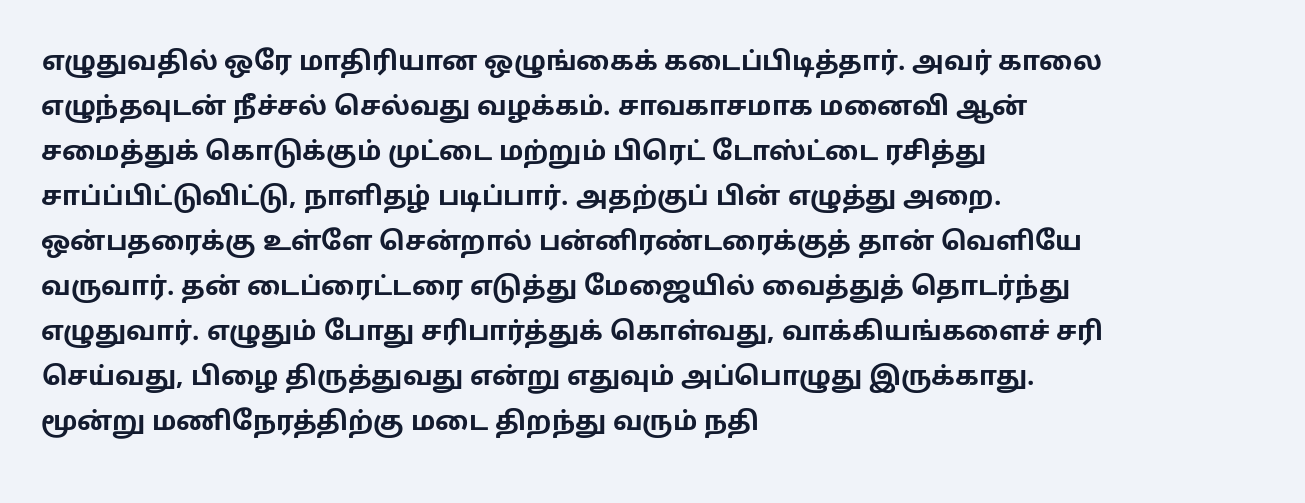எழுதுவதில் ஒரே மாதிரியான ஒழுங்கைக் கடைப்பிடித்தார். அவர் காலை எழுந்தவுடன் நீச்சல் செல்வது வழக்கம். சாவகாசமாக மனைவி ஆன் சமைத்துக் கொடுக்கும் முட்டை மற்றும் பிரெட் டோஸ்ட்டை ரசித்து சாப்ப்பிட்டுவிட்டு, நாளிதழ் படிப்பார். அதற்குப் பின் எழுத்து அறை. ஒன்பதரைக்கு உள்ளே சென்றால் பன்னிரண்டரைக்குத் தான் வெளியே வருவார். தன் டைப்ரைட்டரை எடுத்து மேஜையில் வைத்துத் தொடர்ந்து எழுதுவார். எழுதும் போது சரிபார்த்துக் கொள்வது, வாக்கியங்களைச் சரி செய்வது, பிழை திருத்துவது என்று எதுவும் அப்பொழுது இருக்காது. மூன்று மணிநேரத்திற்கு மடை திறந்து வரும் நதி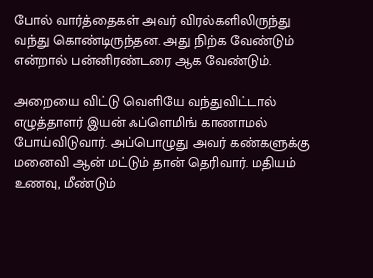போல் வார்த்தைகள் அவர் விரல்களிலிருந்து வந்து கொண்டிருந்தன. அது நிற்க வேண்டும் என்றால் பன்னிரண்டரை ஆக வேண்டும்.

அறையை விட்டு வெளியே வந்துவிட்டால் எழுத்தாளர் இயன் ஃப்ளெமிங் காணாமல் போய்விடுவார். அப்பொழுது அவர் கண்களுக்கு மனைவி ஆன் மட்டும் தான் தெரிவார். மதியம் உணவு, மீண்டும்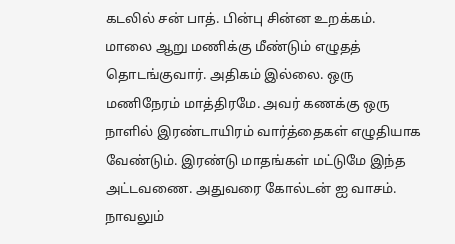கடலில் சன் பாத். பின்பு சின்ன உறக்கம். மாலை ஆறு மணிக்கு மீண்டும் எழுதத் தொடங்குவார். அதிகம் இல்லை. ஒரு மணிநேரம் மாத்திரமே. அவர் கணக்கு ஒரு நாளில் இரண்டாயிரம் வார்த்தைகள் எழுதியாக வேண்டும். இரண்டு மாதங்கள் மட்டுமே இந்த அட்டவணை. அதுவரை கோல்டன் ஐ வாசம். நாவலும்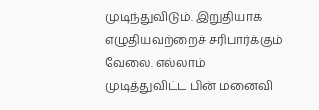முடிந்துவிடும். இறுதியாக எழுதியவற்றைச் சரிபார்க்கும் வேலை. எல்லாம் முடித்துவிட்ட பின் மனைவி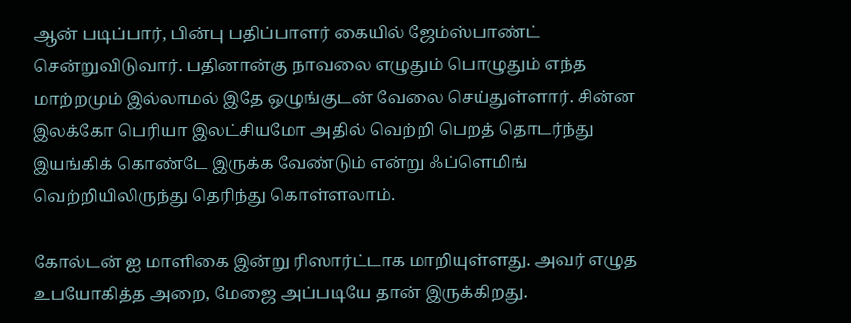ஆன் படிப்பார், பின்பு பதிப்பாளர் கையில் ஜேம்ஸ்பாண்ட் சென்றுவிடுவார். பதினான்கு நாவலை எழுதும் பொழுதும் எந்த மாற்றமும் இல்லாமல் இதே ஒழுங்குடன் வேலை செய்துள்ளார். சின்ன இலக்கோ பெரியா இலட்சியமோ அதில் வெற்றி பெறத் தொடர்ந்து இயங்கிக் கொண்டே இருக்க வேண்டும் என்று ஃப்ளெமிங் வெற்றியிலிருந்து தெரிந்து கொள்ளலாம்.

கோல்டன் ஐ மாளிகை இன்று ரிஸார்ட்டாக மாறியுள்ளது. அவர் எழுத உபயோகித்த அறை, மேஜை அப்படியே தான் இருக்கிறது.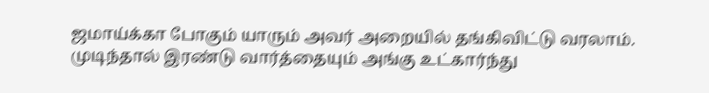ஜமாய்க்கா போகும் யாரும் அவர் அறையில் தங்கிவிட்டு வரலாம். முடிந்தால் இரண்டு வார்த்தையும் அங்கு உட்கார்ந்து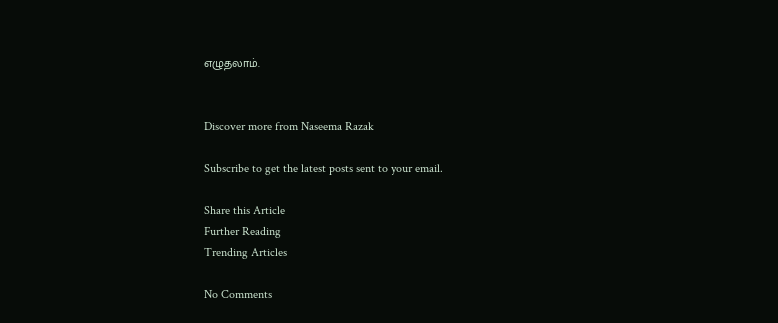எழுதலாம்.


Discover more from Naseema Razak

Subscribe to get the latest posts sent to your email.

Share this Article
Further Reading
Trending Articles

No Comments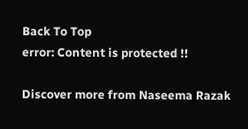Back To Top
error: Content is protected !!

Discover more from Naseema Razak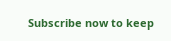Subscribe now to keep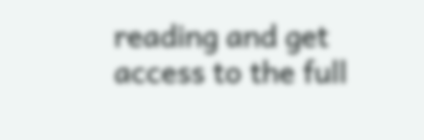reading and get access to the full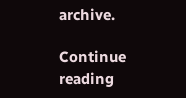archive.

Continue reading